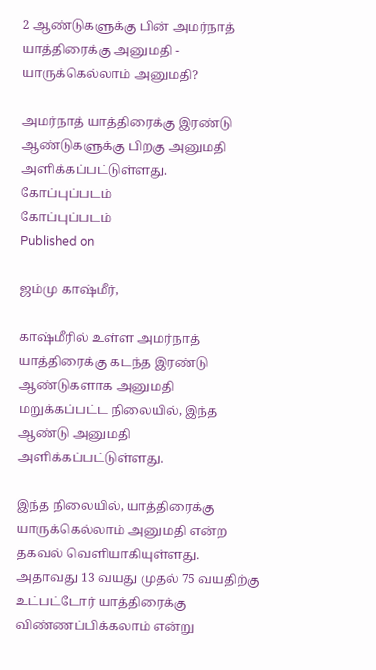2 ஆண்டுகளுக்கு பின் அமர்நாத் யாத்திரைக்கு அனுமதி - யாருக்கெல்லாம் அனுமதி?

அமர்நாத் யாத்திரைக்கு இரண்டு ஆண்டுகளுக்கு பிறகு அனுமதி அளிக்கப்பட்டுள்ளது.
கோப்புப்படம்
கோப்புப்படம்
Published on

ஜம்மு காஷ்மீர்,

காஷ்மீரில் உள்ள அமர்நாத் யாத்திரைக்கு கடந்த இரண்டு ஆண்டுகளாக அனுமதி மறுக்கப்பட்ட நிலையில், இந்த ஆண்டு அனுமதி அளிக்கப்பட்டுள்ளது.

இந்த நிலையில், யாத்திரைக்கு யாருக்கெல்லாம் அனுமதி என்ற தகவல் வெளியாகியுள்ளது. அதாவது 13 வயது முதல் 75 வயதிற்கு உட்பட்டோர் யாத்திரைக்கு விண்ணப்பிக்கலாம் என்று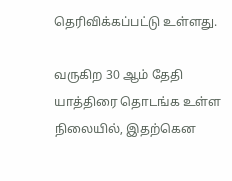தெரிவிக்கப்பட்டு உள்ளது.

வருகிற 30 ஆம் தேதி யாத்திரை தொடங்க உள்ள நிலையில், இதற்கென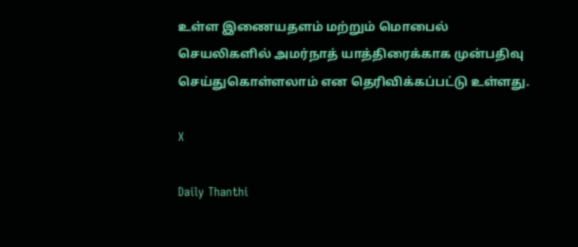உள்ள இணையதளம் மற்றும் மொபைல் செயலிகளில் அமர்நாத் யாத்திரைக்காக முன்பதிவு செய்துகொள்ளலாம் என தெரிவிக்கப்பட்டு உள்ளது.

X

Daily Thanthi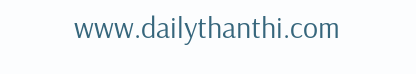www.dailythanthi.com